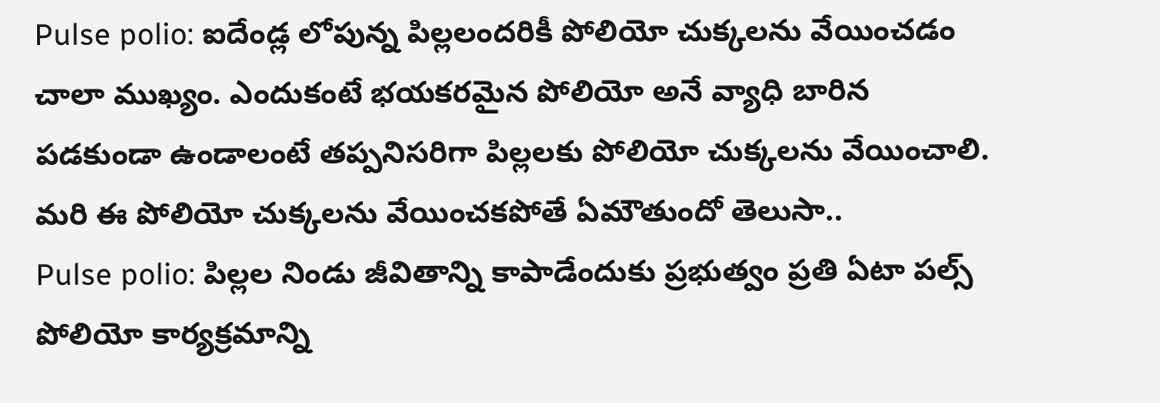Pulse polio: ఐదేండ్ల లోపున్న పిల్లలందరికీ పోలియో చుక్కలను వేయించడం చాలా ముఖ్యం. ఎందుకంటే భయకరమైన పోలియో అనే వ్యాధి బారిన పడకుండా ఉండాలంటే తప్పనిసరిగా పిల్లలకు పోలియో చుక్కలను వేయించాలి. మరి ఈ పోలియో చుక్కలను వేయించకపోతే ఏమౌతుందో తెలుసా..
Pulse polio: పిల్లల నిండు జీవితాన్ని కాపాడేందుకు ప్రభుత్వం ప్రతి ఏటా పల్స్ పోలియో కార్యక్రమాన్ని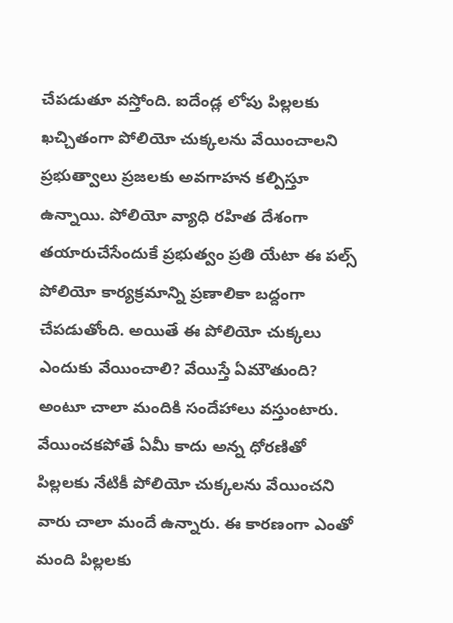చేపడుతూ వస్తోంది. ఐదేండ్ల లోపు పిల్లలకు ఖచ్చితంగా పోలియో చుక్కలను వేయించాలని ప్రభుత్వాలు ప్రజలకు అవగాహన కల్పిస్తూ ఉన్నాయి. పోలియో వ్యాధి రహిత దేశంగా తయారుచేసేందుకే ప్రభుత్వం ప్రతి యేటా ఈ పల్స్ పోలియో కార్యక్రమాన్ని ప్రణాలికా బద్దంగా చేపడుతోంది. అయితే ఈ పోలియో చుక్కలు ఎందుకు వేయించాలి? వేయిస్తే ఏమౌతుంది? అంటూ చాలా మందికి సందేహాలు వస్తుంటారు. వేయించకపోతే ఏమీ కాదు అన్న ధోరణితో పిల్లలకు నేటికీ పోలియో చుక్కలను వేయించని వారు చాలా మందే ఉన్నారు. ఈ కారణంగా ఎంతో మంది పిల్లలకు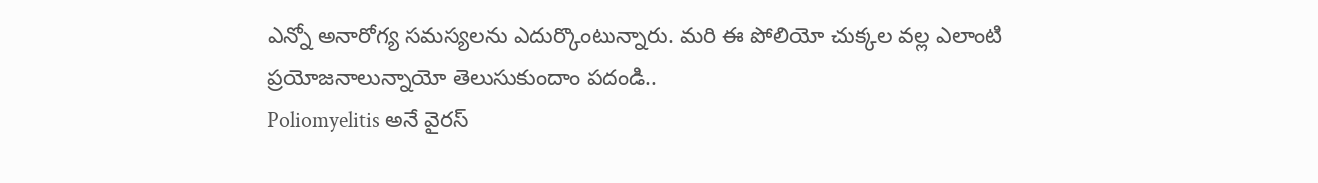ఎన్నో అనారోగ్య సమస్యలను ఎదుర్కొంటున్నారు. మరి ఈ పోలియో చుక్కల వల్ల ఎలాంటి ప్రయోజనాలున్నాయో తెలుసుకుందాం పదండి..
Poliomyelitis అనే వైరస్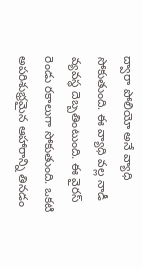ద్వారా పోలియో అనే వ్యాధి సోకుతుంది. ఈ వ్యాధి వల్ల నాడీ వ్యవస్థ దెబ్బతింటుంది. ఈ వైరస్ రెండు రకాలుగా సోకుతుంది. ఒకటి అపరిశుభ్రమైన ఆహారాన్ని తినడం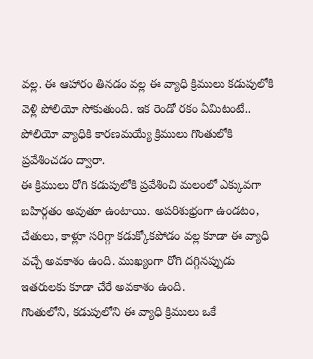వల్ల. ఈ ఆహారం తినడం వల్ల ఈ వ్యాధి క్రిములు కడుపులోకి వెళ్లి పోలియో సోకుతుంది. ఇక రెండో రకం ఏమిటంటే.. పోలియో వ్యాధికి కారణమయ్యే క్రిములు గొంతులోకి ప్రవేశించడం ద్వారా.
ఈ క్రిములు రోగి కడుపులోకి ప్రవేశించి మలంలో ఎక్కువగా బహిర్గతం అవుతూ ఉంటాయి. అపరిశుభ్రంగా ఉండటం, చేతులు, కాళ్లూ సరిగ్గా కడుక్కోకపోడం వల్ల కూడా ఈ వ్యాధి వచ్చే అవకాశం ఉంది. ముఖ్యంగా రోగి దగ్గినప్పుడు ఇతరులకు కూడా చేరే అవకాశం ఉంది.
గొంతులోని, కడుపులోని ఈ వ్యాధి క్రిములు ఒకే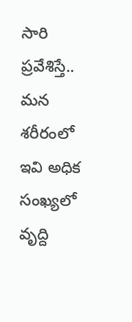సారి ప్రవేశిస్తే.. మన శరీరంలో ఇవి అధిక సంఖ్యలో వృద్ది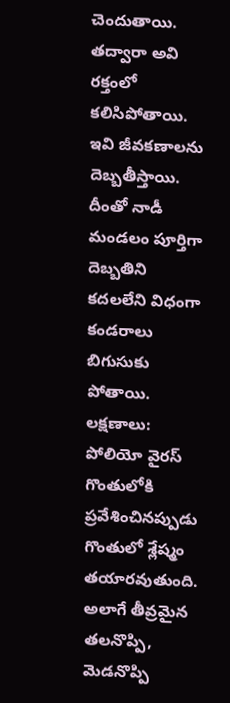చెందుతాయి. తద్వారా అవి రక్తంలో కలిసిపోతాయి. ఇవి జీవకణాలను దెబ్బతీస్తాయి. దీంతో నాడీ మండలం పూర్తిగా దెబ్బతిని కదలలేని విధంగా కండరాలు బిగుసుకు పోతాయి.
లక్షణాలు: పోలియో వైరస్ గొంతులోకి ప్రవేశించినప్పుడు గొంతులో శ్లేష్మం తయారవుతుంది. అలాగే తీవ్రమైన తలనొప్పి, మెడనొప్పి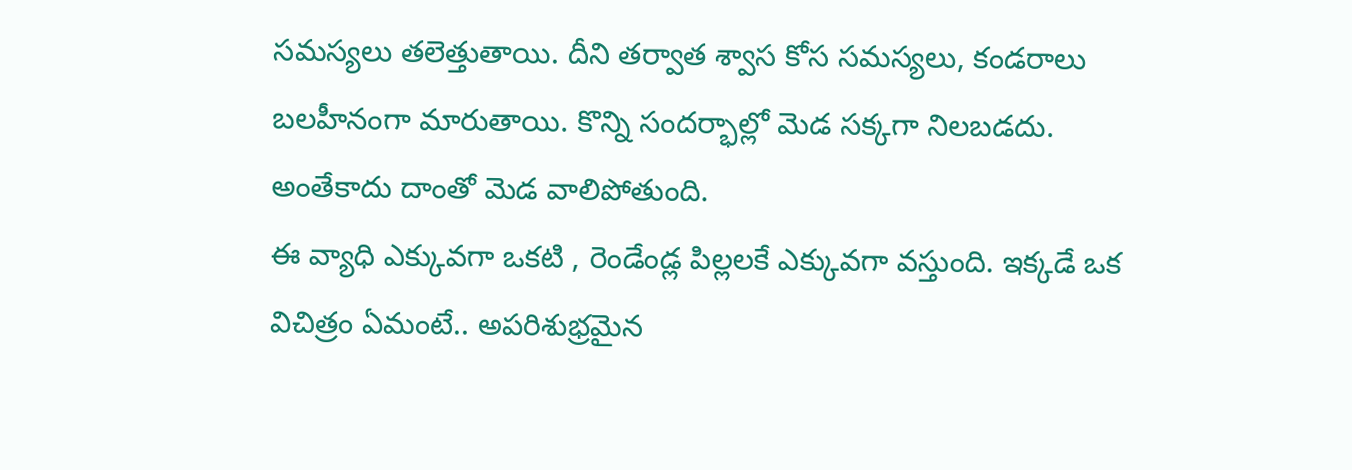సమస్యలు తలెత్తుతాయి. దీని తర్వాత శ్వాస కోస సమస్యలు, కండరాలు బలహీనంగా మారుతాయి. కొన్ని సందర్భాల్లో మెడ సక్కగా నిలబడదు. అంతేకాదు దాంతో మెడ వాలిపోతుంది.
ఈ వ్యాధి ఎక్కువగా ఒకటి , రెండేండ్ల పిల్లలకే ఎక్కువగా వస్తుంది. ఇక్కడే ఒక విచిత్రం ఏమంటే.. అపరిశుభ్రమైన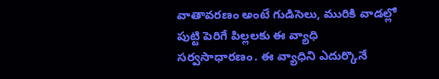వాతావరణం అంటే గుడిసెలు, మురికి వాడల్లో పుట్టి పెరిగే పిల్లలకు ఈ వ్యాధి సర్వసాధారణం. ఈ వ్యాధిని ఎదుర్కొనే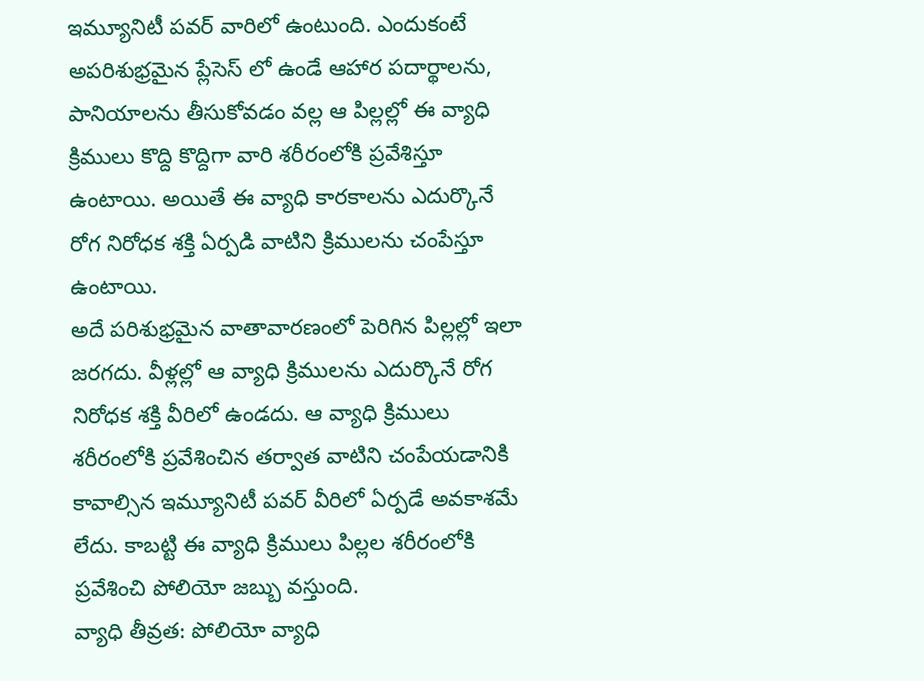ఇమ్యూనిటీ పవర్ వారిలో ఉంటుంది. ఎందుకంటే అపరిశుభ్రమైన ప్లేసెస్ లో ఉండే ఆహార పదార్థాలను, పానియాలను తీసుకోవడం వల్ల ఆ పిల్లల్లో ఈ వ్యాధి క్రిములు కొద్ది కొద్దిగా వారి శరీరంలోకి ప్రవేశిస్తూ ఉంటాయి. అయితే ఈ వ్యాధి కారకాలను ఎదుర్కొనే రోగ నిరోధక శక్తి ఏర్పడి వాటిని క్రిములను చంపేస్తూ ఉంటాయి.
అదే పరిశుభ్రమైన వాతావారణంలో పెరిగిన పిల్లల్లో ఇలా జరగదు. వీళ్లల్లో ఆ వ్యాధి క్రిములను ఎదుర్కొనే రోగ నిరోధక శక్తి వీరిలో ఉండదు. ఆ వ్యాధి క్రిములు శరీరంలోకి ప్రవేశించిన తర్వాత వాటిని చంపేయడానికి కావాల్సిన ఇమ్యూనిటీ పవర్ వీరిలో ఏర్పడే అవకాశమే లేదు. కాబట్టి ఈ వ్యాధి క్రిములు పిల్లల శరీరంలోకి ప్రవేశించి పోలియో జబ్బు వస్తుంది.
వ్యాధి తీవ్రత: పోలియో వ్యాధి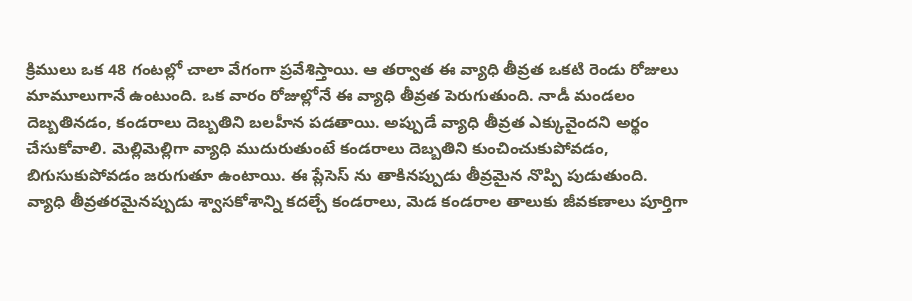క్రిములు ఒక 48 గంటల్లో చాలా వేగంగా ప్రవేశిస్తాయి. ఆ తర్వాత ఈ వ్యాధి తీవ్రత ఒకటి రెండు రోజులు మామూలుగానే ఉంటుంది. ఒక వారం రోజుల్లోనే ఈ వ్యాధి తీవ్రత పెరుగుతుంది. నాడీ మండలం దెబ్బతినడం, కండరాలు దెబ్బతిని బలహీన పడతాయి. అప్పుడే వ్యాధి తీవ్రత ఎక్కువైందని అర్థం చేసుకోవాలి. మెల్లిమెల్లిగా వ్యాధి ముదురుతుంటే కండరాలు దెబ్బతిని కుంచించుకుపోవడం, బిగుసుకుపోవడం జరుగుతూ ఉంటాయి. ఈ ప్లేసెస్ ను తాకినప్పుడు తీవ్రమైన నొప్పి పుడుతుంది.
వ్యాధి తీవ్రతరమైనప్పుడు శ్వాసకోశాన్ని కదల్చే కండరాలు, మెడ కండరాల తాలుకు జీవకణాలు పూర్తిగా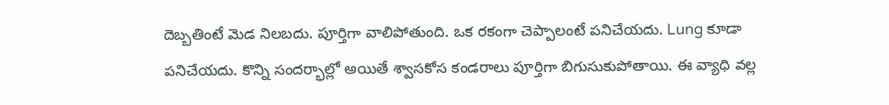దెబ్బతింటే మెడ నిలబదు. పూర్తిగా వాలిపోతుంది. ఒక రకంగా చెప్పాలంటే పనిచేయదు. Lung కూడా పనిచేయదు. కొన్ని సందర్భాల్లో అయితే శ్వాసకోస కండరాలు పూర్తిగా బిగుసుకుపోతాయి. ఈ వ్యాధి వల్ల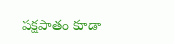పక్షపాతం కూడా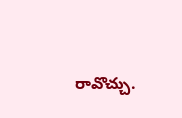రావొచ్చు.